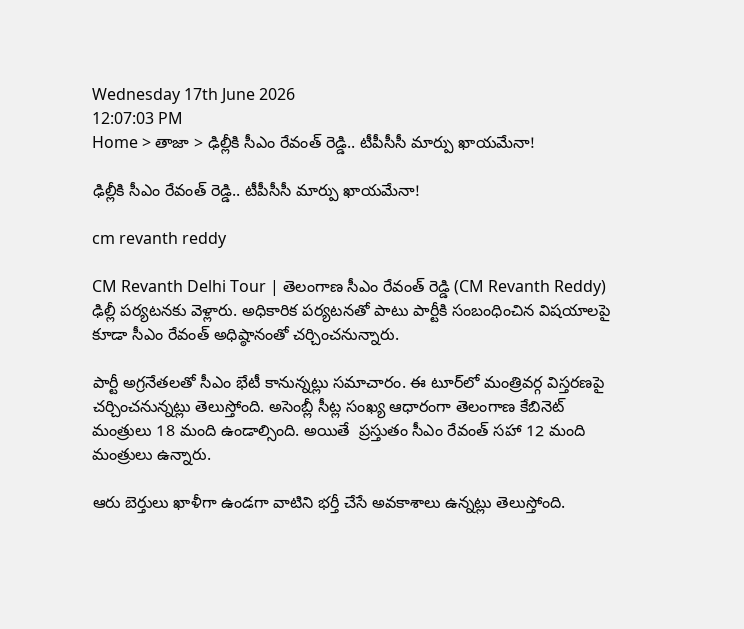Wednesday 17th June 2026
12:07:03 PM
Home > తాజా > ఢిల్లీకి సీఎం రేవంత్ రెడ్డి.. టీపీసీసీ మార్పు ఖాయమేనా!

ఢిల్లీకి సీఎం రేవంత్ రెడ్డి.. టీపీసీసీ మార్పు ఖాయమేనా!

cm revanth reddy

CM Revanth Delhi Tour | తెలంగాణ సీఎం రేవంత్ రెడ్డి (CM Revanth Reddy) ఢిల్లీ పర్యటనకు వెళ్లారు. అధికారిక పర్యటనతో పాటు పార్టీకి సంబంధించిన విషయాలపై కూడా సీఎం రేవంత్ అధిష్ఠానంతో చర్చించనున్నారు.

పార్టీ అగ్రనేతలతో సీఎం భేటీ కానున్నట్లు సమాచారం. ఈ టూర్‌లో మంత్రివర్గ విస్తరణపై చర్చించనున్నట్లు తెలుస్తోంది. అసెంబ్లీ సీట్ల సంఖ్య ఆధారంగా తెలంగాణ కేబినెట్ మంత్రులు 18 మంది ఉండాల్సింది. అయితే  ప్రస్తుతం సీఎం రేవంత్ సహా 12 మంది మంత్రులు ఉన్నారు.

ఆరు బెర్తులు ఖాళీగా ఉండగా వాటిని భర్తీ చేసే అవకాశాలు ఉన్నట్లు తెలుస్తోంది.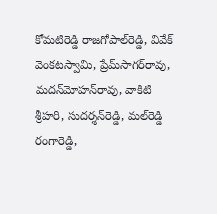కోమటిరెడ్డి రాజగోపాల్‌రెడ్డి, వివేక్ వెంకటస్వామి, ప్రేమ్‌సాగర్‌రావు, మదన్‌మోహన్‌రావు, వాకిటి శ్రీహరి, సుదర్శన్‌రెడ్డి, మల్‌రెడ్డి రంగారెడ్డి,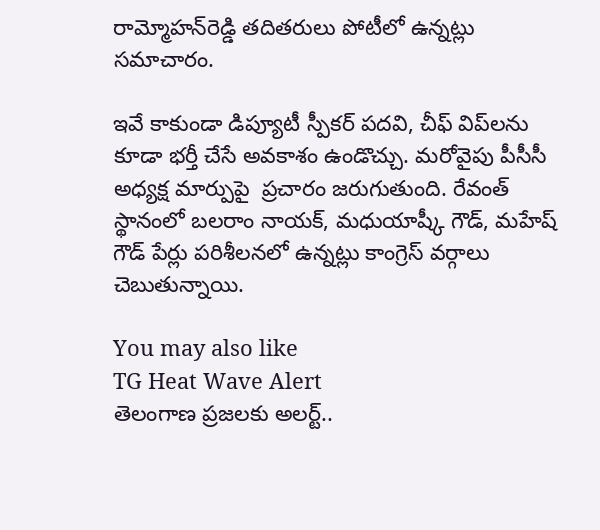రామ్మోహన్‌రెడ్డి తదితరులు పోటీలో ఉన్నట్లు సమాచారం.

ఇవే కాకుండా డిప్యూటీ స్పీకర్ పదవి, చీఫ్‌ విప్‌లను కూడా భర్తీ చేసే అవకాశం ఉండొచ్చు. మరోవైపు పీసీసీ అధ్యక్ష మార్పుపై  ప్రచారం జరుగుతుంది. రేవంత్ స్థానంలో బలరాం నాయక్, మధుయాష్కీ గౌడ్, మహేష్ గౌడ్ పేర్లు పరిశీలనలో ఉన్నట్లు కాంగ్రెస్ వర్గాలు చెబుతున్నాయి.

You may also like
TG Heat Wave Alert
తెలంగాణ ప్రజలకు అలర్ట్..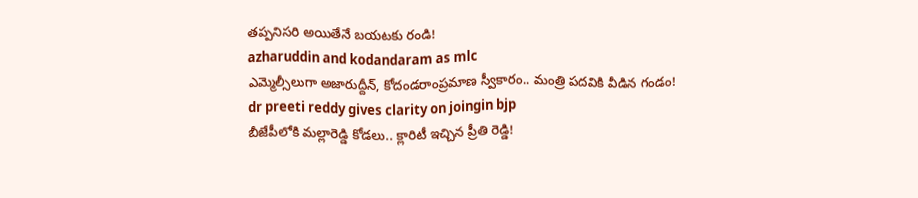తప్పనిసరి అయితేనే బయటకు రండి!
azharuddin and kodandaram as mlc
ఎమ్మెల్సీలుగా అజారుద్దీన్, కోదండరాంప్రమాణ స్వీకారం.. మంత్రి పదవికి వీడిన గండం!
dr preeti reddy gives clarity on joingin bjp
బీజేపీలోకి మల్లారెడ్డి కోడలు.. క్లారిటీ ఇచ్చిన ప్రీతి రెడ్డి!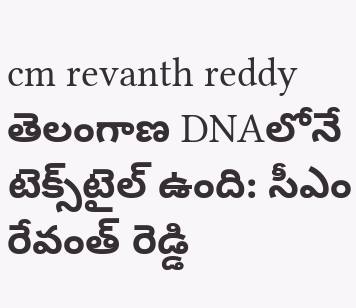cm revanth reddy
తెలంగాణ DNAలోనే టెక్స్‌టైల్ ఉంది: సీఎం రేవంత్ రెడ్డి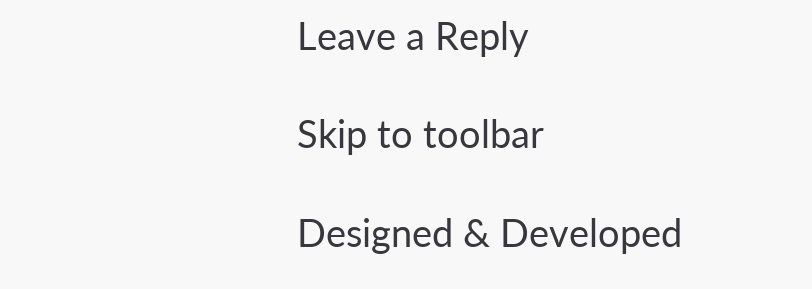Leave a Reply

Skip to toolbar

Designed & Developed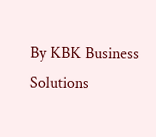By KBK Business Solutions